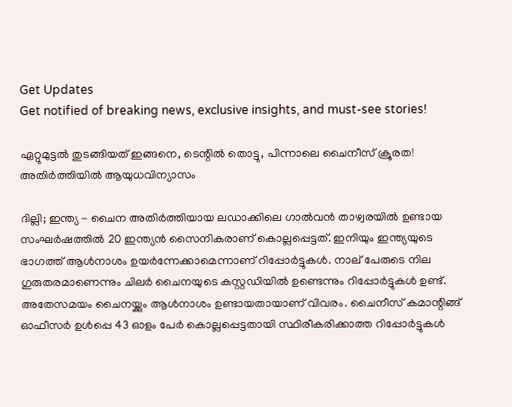Get Updates
Get notified of breaking news, exclusive insights, and must-see stories!

ഏറ്റുമുട്ടൽ തുടങ്ങിയത് ഇങ്ങനെ, ടെന്റിൽ തൊട്ടു, പിന്നാലെ ചൈനീസ് ക്രൂരത! അതിർത്തിയിൽ ആയുധവിന്യാസം

ദില്ലി; ഇന്ത്യ - ചൈന അതിര്‍ത്തിയായ ലഡാക്കിലെ ഗാല്‍വന്‍ താഴ്വരയിൽ ഉണ്ടായ സംഘർഷത്തിൽ 20 ഇന്ത്യൻ സൈനികരാണ് കൊല്ലപ്പെട്ടത്. ഇനിയും ഇന്ത്യയുടെ ഭാഗത്ത് ആൾനാശം ഉയർന്നേക്കാമെന്നാണ് റിപ്പോർട്ടുകൾ. നാല് പേരുടെ നില ഗുരുതരമാണെന്നും ചിലർ ചൈനയുടെ കസ്റ്റഡിയിൽ ഉണ്ടെന്നും റിപ്പോർട്ടുകൾ ഉണ്ട്. അതേസമയം ചൈനയ്ക്കും ആൾനാശം ഉണ്ടായതായാണ് വിവരം. ചൈനീസ് കമാന്റിങ്ങ് ഓഫീസർ ഉൾപ്പെ 43 ഓളം പേർ കൊല്ലപ്പെട്ടതായി സ്ഥിരീകരിക്കാത്ത റിപ്പോർട്ടുകൾ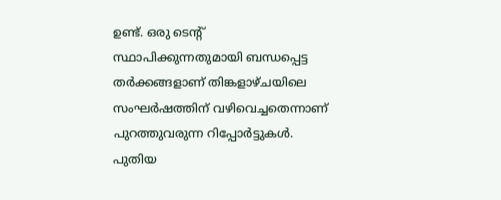ഉണ്ട്. ഒരു ടെന്റ് സ്ഥാപിക്കുന്നതുമായി ബന്ധപ്പെട്ട തർക്കങ്ങളാണ് തിങ്കളാഴ്ചയിലെ സംഘർഷത്തിന് വഴിവെച്ചതെന്നാണ് പുറത്തുവരുന്ന റിപ്പോർട്ടുകൾ. പുതിയ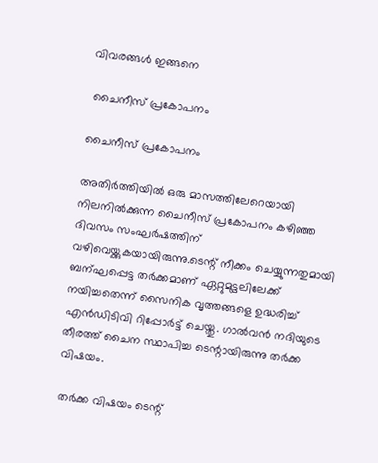വിവരങ്ങൾ ഇങ്ങനെ

 ചൈനീസ് പ്രകോപനം

ചൈനീസ് പ്രകോപനം

അതിർത്തിയിൽ ഒരു മാസത്തിലേറെയായി നിലനിൽക്കുന്ന ചൈനീസ് പ്രകോപനം കഴിഞ്ഞ ദിവസം സംഘർഷത്തിന് വഴിവെയ്ക്കുകയായിരുന്നു.ടെന്റ് നീക്കം ചെയ്യുന്നതുമായി ബന്ഘപ്പെട്ട തർക്കമാണ് ഏറ്റുമുട്ടലിലേക്ക് നയിച്ചതെന്ന് സൈനിക വൃത്തങ്ങളെ ഉദ്ധരിച്ച് എൻഡിടിവി റിപ്പോർട്ട് ചെയ്തു. ഗാൽവൻ നദിയുടെ തീരത്ത് ചൈന സ്ഥാപിച്ച ടെന്റായിരുന്നു തർക്ക വിഷയം.

 തർക്ക വിഷയം ടെന്റ്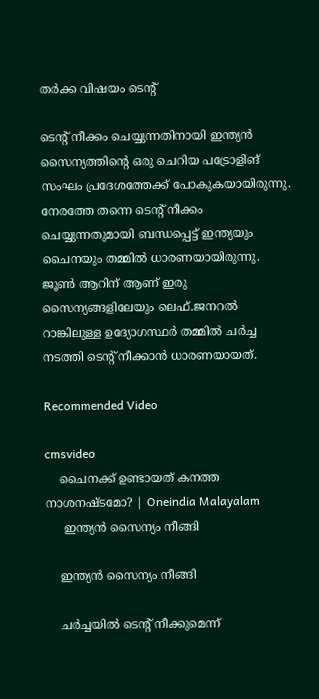തർക്ക വിഷയം ടെന്റ്

ടെന്റ് നീക്കം ചെയ്യുന്നതിനായി ഇന്ത്യൻ സൈന്യത്തിന്റെ ഒരു ചെറിയ പട്രോളിങ് സംഘം പ്രദേശത്തേക്ക് പോകുകയായിരുന്നു. നേരത്തേ തന്നെ ടെന്റ് നീക്കം ചെയ്യുന്നതുമായി ബന്ധപ്പെട്ട് ഇന്ത്യയും ചൈനയും തമ്മിൽ ധാരണയായിരുന്നു. ജൂൺ ആറിന് ആണ് ഇരു സൈന്യങ്ങളിലേയും ലെഫ്.ജനറൽ റാങ്കിലുള്ള ഉദ്യോഗസ്ഥർ തമ്മിൽ ചർച്ച നടത്തി ടെന്റ് നീക്കാൻ ധാരണയായത്.

Recommended Video

cmsvideo
    ചൈനക്ക് ഉണ്ടായത് കനത്ത നാശനഷ്ടമോ? | Oneindia Malayalam
     ഇന്ത്യൻ സൈന്യം നീങ്ങി

    ഇന്ത്യൻ സൈന്യം നീങ്ങി

    ചർച്ചയിൽ ടെന്റ് നീക്കുമെന്ന്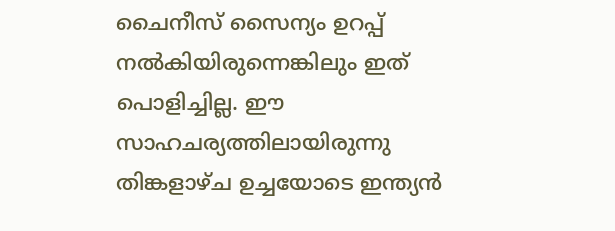ചൈനീസ് സൈന്യം ഉറപ്പ് നൽകിയിരുന്നെങ്കിലും ഇത് പൊളിച്ചില്ല. ഈ സാഹചര്യത്തിലായിരുന്നു തിങ്കളാഴ്ച ഉച്ചയോടെ ഇന്ത്യൻ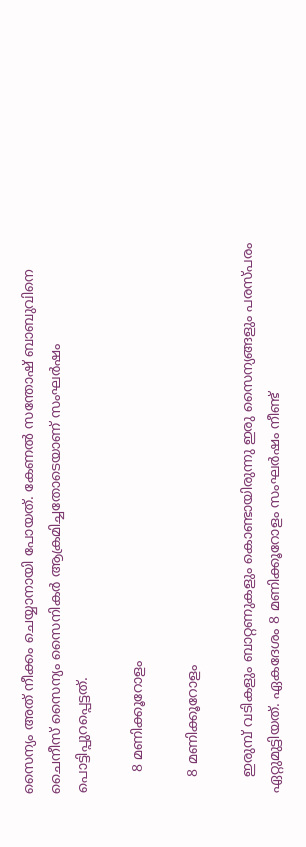സൈന്യം അത് നീക്കം ചെയ്യാനായി പോയത്. കേണൽ സന്തോഷ് ബാബുവിനെ ചൈനീസ് സൈന്യം സൈനികർ ആക്രമിച്ചതോടെയാണ് സംഘർഷം പൊട്ടിപ്പുറപ്പെട്ടത്.

     8 മണിക്കൂറോളം

    8 മണിക്കൂറോളം

    ഇരുമ്പ് വടികളും ബാറ്റണുകളും കൊണ്ടായിരുന്നു ഇരു സൈന്യങ്ങളും പരസ്പരം ഏറ്റുമുട്ടിയത്. ഏകദേശം 8 മണിക്കൂറോളം സംഘർഷം നീണ്ട്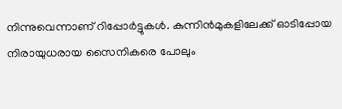നിന്നുവെന്നാണ് റിപ്പോർട്ടുകൾ. കുന്നിൻമുകളിലേക്ക് ഓടിപ്പോയ നിരായുധരായ സൈനികരെ പോലും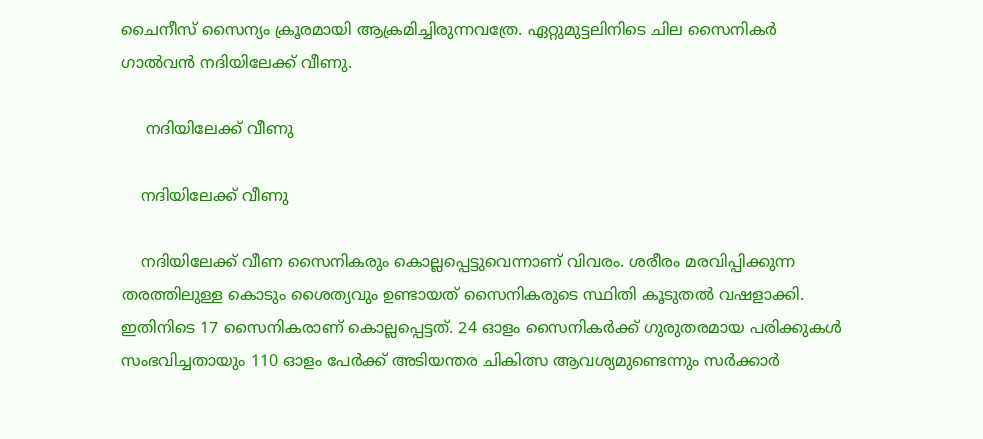ചൈനീസ് സൈന്യം ക്രൂരമായി ആക്രമിച്ചിരുന്നവത്രേ. ഏറ്റുമുട്ടലിനിടെ ചില സൈനികർ ഗാൽവൻ നദിയിലേക്ക് വീണു.

     നദിയിലേക്ക് വീണു

    നദിയിലേക്ക് വീണു

    നദിയിലേക്ക് വീണ സൈനികരും കൊല്ലപ്പെട്ടുവെന്നാണ് വിവരം. ശരീരം മരവിപ്പിക്കുന്ന തരത്തിലുള്ള കൊടും ശൈത്യവും ഉണ്ടായത് സൈനികരുടെ സ്ഥിതി കൂടുതൽ വഷളാക്കി. ഇതിനിടെ 17 സൈനികരാണ് കൊല്ലപ്പെട്ടത്. 24 ഓളം സൈനികർക്ക് ഗുരുതരമായ പരിക്കുകൾ സംഭവിച്ചതായും 110 ഓളം പേർക്ക് അടിയന്തര ചികിത്സ ആവശ്യമുണ്ടെന്നും സർക്കാർ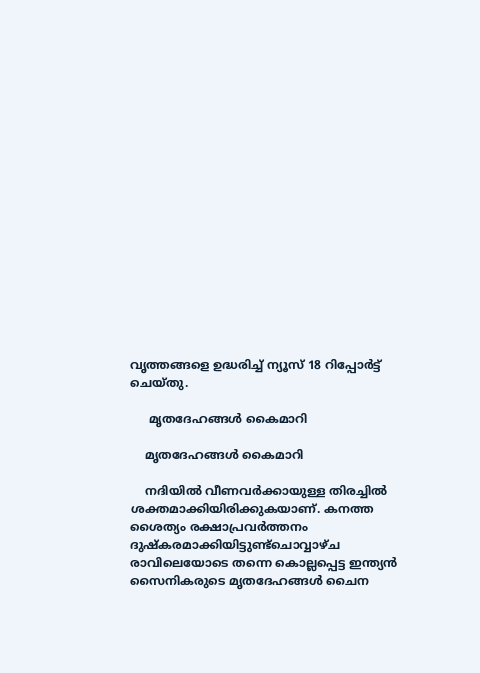വൃത്തങ്ങളെ ഉദ്ധരിച്ച് ന്യൂസ് 18 റിപ്പോർട്ട് ചെയ്തു.

     മൃതദേഹങ്ങൾ കൈമാറി

    മൃതദേഹങ്ങൾ കൈമാറി

    നദിയിൽ വീണവർക്കായുള്ള തിരച്ചിൽ ശക്തമാക്കിയിരിക്കുകയാണ്. കനത്ത ശൈത്യം രക്ഷാപ്രവർത്തനം ദുഷ്കരമാക്കിയിട്ടുണ്ട്ചൊവ്വാഴ്ച രാവിലെയോടെ തന്നെ കൊല്ലപ്പെട്ട ഇന്ത്യൻ സൈനികരുടെ മൃതദേഹങ്ങൾ ചൈന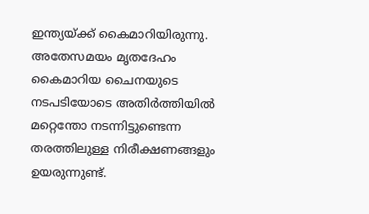ഇന്ത്യയ്ക്ക് കൈമാറിയിരുന്നു. അതേസമയം മൃതദേഹം കൈമാറിയ ചൈനയുടെ നടപടിയോടെ അതിർത്തിയിൽ മറ്റെന്തോ നടന്നിട്ടുണ്ടെന്ന തരത്തിലുള്ള നിരീക്ഷണങ്ങളും ഉയരുന്നുണ്ട്.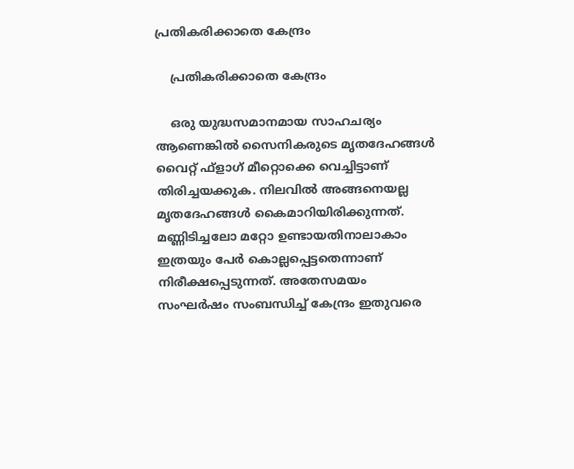പ്രതികരിക്കാതെ കേന്ദ്രം

    പ്രതികരിക്കാതെ കേന്ദ്രം

    ഒരു യുദ്ധസമാനമായ സാഹചര്യം ആണെങ്കില്‍ സൈനികരുടെ മൃതദേഹങ്ങള്‍ വൈറ്റ് ഫ്‌ളാഗ് മീറ്റൊക്കെ വെച്ചിട്ടാണ് തിരിച്ചയക്കുക. നിലവിൽ അങ്ങനെയല്ല മൃതദേഹങ്ങൾ കൈമാറിയിരിക്കുന്നത്. മണ്ണിടിച്ചലോ മറ്റോ ഉണ്ടായതിനാലാകാം ഇത്രയും പേർ കൊല്ലപ്പെട്ടതെന്നാണ് നിരീക്ഷപ്പെടുന്നത്. അതേസമയം സംഘർഷം സംബന്ധിച്ച് കേന്ദ്രം ഇതുവരെ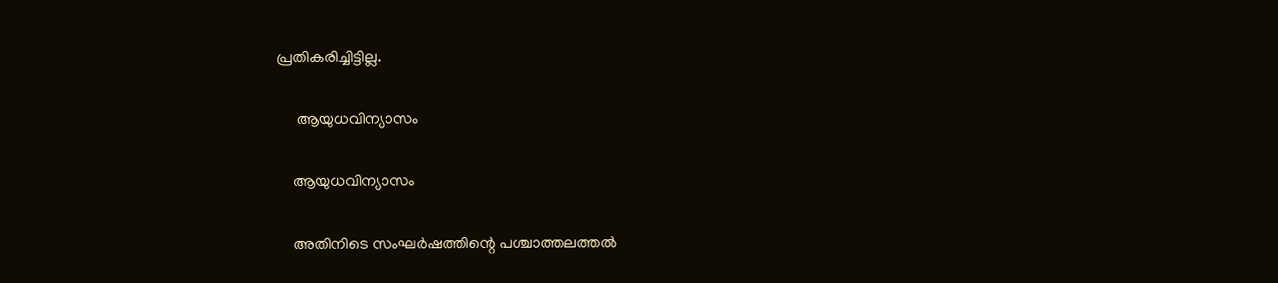പ്രതികരിച്ചിട്ടില്ല.

     ആയുധവിന്യാസം

    ആയുധവിന്യാസം

    അതിനിടെ സംഘർഷത്തിന്റെ പശ്ചാത്തലത്തൽ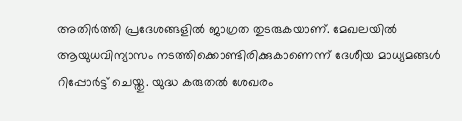അതിർത്തി പ്രദേശങ്ങളിൽ ജാഗ്രത തുടരുകയാണ്. മേഖലയിൽ ആയുധവിന്യാസം നടത്തിക്കൊണ്ടിരിക്കുകാണെന്ന് ദേശീയ മാധ്യമങ്ങൾ റിപ്പോർട്ട് ചെയ്തു. യുദ്ധ കരുതൽ ശേഖരം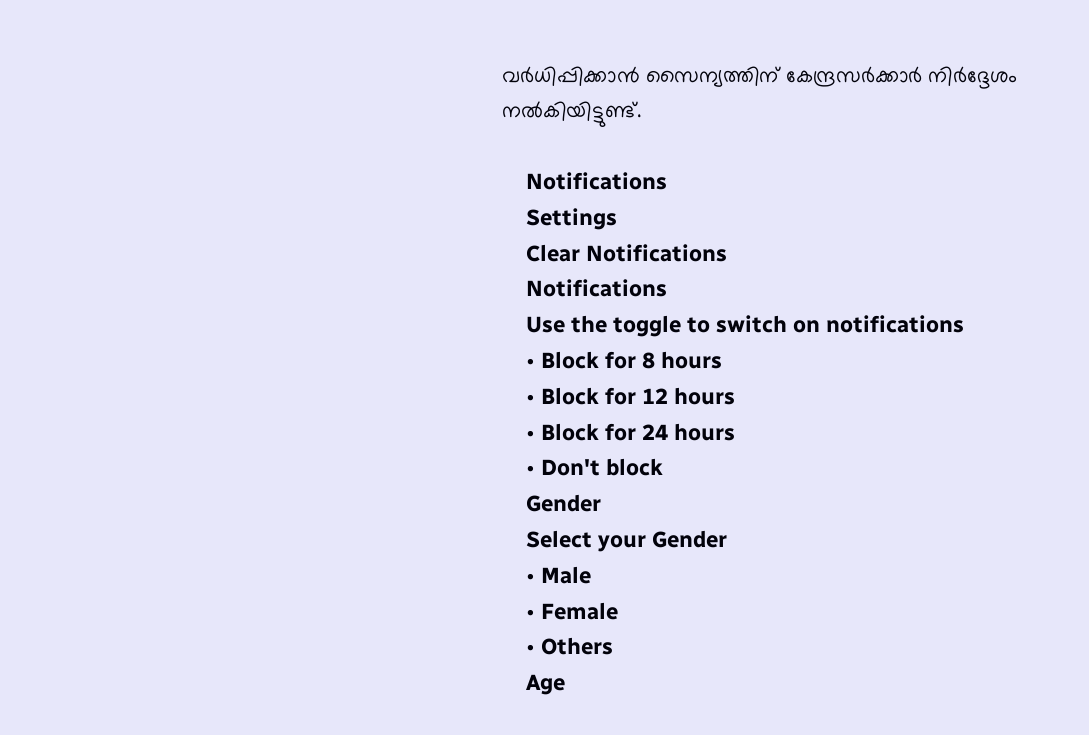വർധിപ്പിക്കാൻ സൈന്യത്തിന് കേന്ദ്രസർക്കാർ നിർദ്ദേശം നൽകിയിട്ടുണ്ട്.

    Notifications
    Settings
    Clear Notifications
    Notifications
    Use the toggle to switch on notifications
    • Block for 8 hours
    • Block for 12 hours
    • Block for 24 hours
    • Don't block
    Gender
    Select your Gender
    • Male
    • Female
    • Others
    Age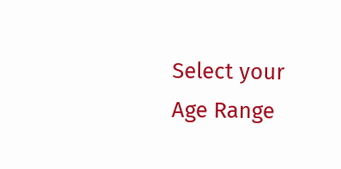Select your Age Range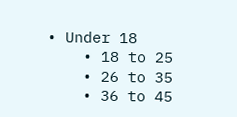• Under 18
    • 18 to 25
    • 26 to 35
    • 36 to 45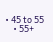• 45 to 55
    • 55+